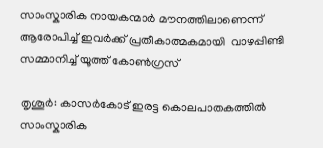സാംസ്കാരിക നായകന്മാര്‍ മൗനത്തിലാണെന്ന് ആരോപിച്ച് ഇവര്‍ക്ക് പ്രതീകാത്മകമായി  വാഴപ്പിണ്ടി സമ്മാനിച്ച് യൂത്ത് കോൺഗ്രസ്

തൃശൂർ: കാസർകോട് ഇരട്ട കൊലപാതകത്തില്‍ സാംസ്കാരിക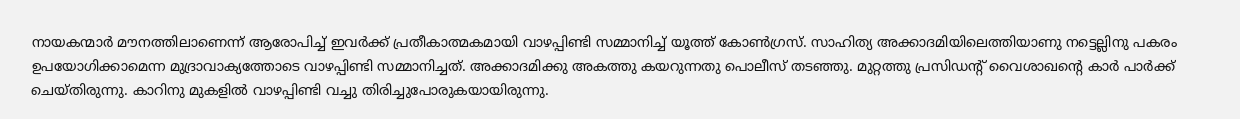നായകന്മാര്‍ മൗനത്തിലാണെന്ന് ആരോപിച്ച് ഇവര്‍ക്ക് പ്രതീകാത്മകമായി വാഴപ്പിണ്ടി സമ്മാനിച്ച് യൂത്ത് കോൺഗ്രസ്. സാഹിത്യ അക്കാദമിയിലെത്തിയാണു നട്ടെല്ലിനു പകരം ഉപയോഗിക്കാമെന്ന മുദ്രാവാക്യത്തോടെ വാഴപ്പിണ്ടി സമ്മാനിച്ചത്. അക്കാദമിക്കു അകത്തു കയറുന്നതു പൊലീസ് തടഞ്ഞു. മുറ്റത്തു പ്രസിഡന്റ് വൈശാഖന്‍റെ കാർ പാർക്ക് ചെയ്തിരുന്നു. കാറിനു മുകളിൽ വാഴപ്പിണ്ടി വച്ചു തിരിച്ചുപോരുകയായിരുന്നു.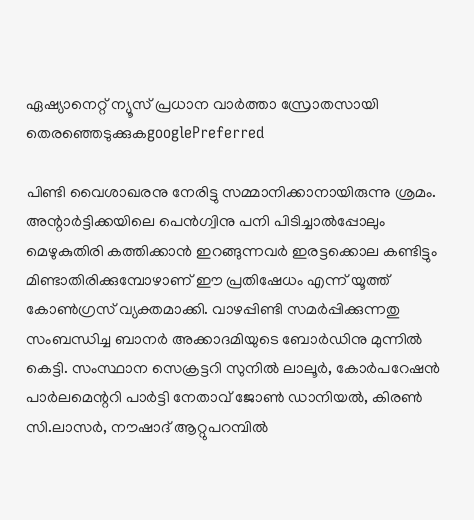ഏഷ്യാനെറ്റ് ന്യൂസ് പ്രധാന വാർത്താ സ്രോതസായി തെരഞ്ഞെടുക്കുകgooglePreferred

പിണ്ടി വൈശാഖരനു നേരിട്ടു സമ്മാനിക്കാനായിരുന്നു ശ്രമം. അന്റാർ‌ട്ടിക്കയിലെ പെൻഗ്വിനു പനി പിടിച്ചാൽപ്പോലും മെഴുകുതിരി കത്തിക്കാൻ ഇറങ്ങുന്നവർ ഇരട്ടക്കൊല കണ്ടിട്ടും മിണ്ടാതിരിക്കുമ്പോഴാണ് ഈ പ്രതിഷേധം എന്ന് യൂത്ത് കോണ്‍ഗ്രസ് വ്യക്തമാക്കി. വാഴപ്പിണ്ടി സമർപ്പിക്കുന്നതു സംബന്ധിച്ച ബാനർ അക്കാദമിയുടെ ബോർഡിനു മുന്നിൽ കെട്ടി. സംസ്ഥാന സെക്രട്ടറി സുനിൽ ലാലൂർ, കോർപറേഷൻ പാർലമെന്ററി പാർട്ടി നേതാവ് ജോൺ ഡാനിയൽ, കിരൺ സി.ലാസർ, നൗഷാദ് ആറ്റുപറമ്പിൽ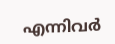എന്നിവർ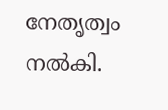നേതൃത്വം നൽകി.